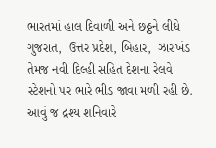ભારતમાં હાલ દિવાળી અને છઠ્ઠને લીધે ગુજરાત,  ઉત્તર પ્રદેશ, બિહાર,  ઝારખંડ તેમજ નવી દિલ્હી સહિત દેશના રેલવે સ્ટેશનો પર ભારે ભીડ જાવા મળી રહી છે. આવું જ દ્રશ્ય શનિવારે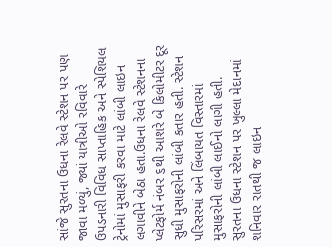સાંજે સુરતના ઉધના રેલવે સ્ટેશન પર પણ જાવા મળ્યું, જ્યાં યાત્રીઓ રવિવારે ઉપડનારી વિવિધ સાપ્તાહિક અને સ્પેશિયલ ટ્રેનોમાં મુસાફરી કરવા માટે લાંબી લાઇન લગાવીને બેઠા હતા.ઉધના રેલવે સ્ટેશનના પ્લેટફોર્મ નંબર ૬થી આશરે બે કિલોમીટર દૂર સુધી મુસાફરોની લાંબી કતાર હતી. સ્ટેશન પરિસરમાં અને લિંબાયત વિસ્તારમાં મુસાફરોની લાંબી લાઈનો લાગી હતી. સુરતના ઉધના સ્ટેશન પર ખુલ્લા મેદાનમાં શનિવાર રાતથી જ લાઇન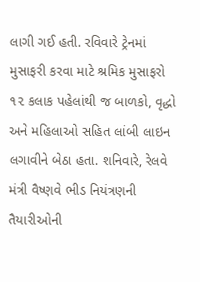લાગી ગઈ હતી. રવિવારે ટ્રેનમાં મુસાફરી કરવા માટે શ્રમિક મુસાફરો ૧૨ કલાક પહેલાંથી જ બાળકો, વૃદ્ધો અને મહિલાઓ સહિત લાંબી લાઇન લગાવીને બેઠા હતા. શનિવારે, રેલવે મંત્રી વૈષ્ણવે ભીડ નિયંત્રણની તૈયારીઓની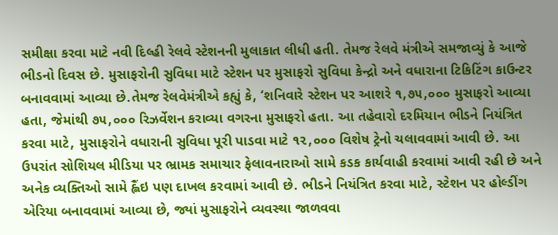સમીક્ષા કરવા માટે નવી દિલ્હી રેલવે સ્ટેશનની મુલાકાત લીધી હતી. તેમજ રેલવે મંત્રીએ સમજાવ્યું કે આજે ભીડનો દિવસ છે. મુસાફરોની સુવિધા માટે સ્ટેશન પર મુસાફરો સુવિધા કેન્દ્રો અને વધારાના ટિકિટિંગ કાઉન્ટર બનાવવામાં આવ્યા છે.તેમજ રેલવેમંત્રીએ કહ્યું કે, ‘શનિવારે સ્ટેશન પર આશરે ૧,૭૫,૦૦૦ મુસાફરો આવ્યા હતા, જેમાંથી ૭૫,૦૦૦ રિઝર્વેશન કરાવ્યા વગરના મુસાફરો હતા. આ તહેવારો દરમિયાન ભીડને નિયંત્રિત કરવા માટે, મુસાફરોને વધારાની સુવિધા પૂરી પાડવા માટે ૧૨,૦૦૦ વિશેષ ટ્રેનો ચલાવવામાં આવી છે. આ ઉપરાંત સોશિયલ મીડિયા પર ભ્રામક સમાચાર ફેલાવનારાઓ સામે કડક કાર્યવાહી કરવામાં આવી રહી છે અને અનેક વ્યક્તિઓ સામે હ્લૈંઇ પણ દાખલ કરવામાં આવી છે. ભીડને નિયંત્રિત કરવા માટે, સ્ટેશન પર હોલ્ડીંગ એરિયા બનાવવામાં આવ્યા છે, જ્યાં મુસાફરોને વ્યવસ્થા જાળવવા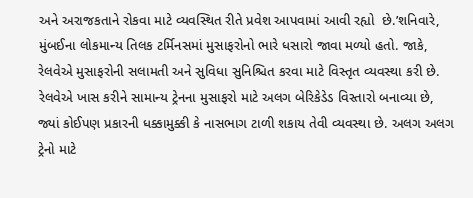અને અરાજકતાને રોકવા માટે વ્યવસ્થિત રીતે પ્રવેશ આપવામાં આવી રહ્યો  છે.’શનિવારે, મુંબઈના લોકમાન્ય તિલક ટર્મિનસમાં મુસાફરોનો ભારે ધસારો જાવા મળ્યો હતો. જાકે, રેલવેએ મુસાફરોની સલામતી અને સુવિધા સુનિશ્ચિત કરવા માટે વિસ્તૃત વ્યવસ્થા કરી છે. રેલવેએ ખાસ કરીને સામાન્ય ટ્રેનના મુસાફરો માટે અલગ બેરિકેડેડ વિસ્તારો બનાવ્યા છે, જ્યાં કોઈપણ પ્રકારની ધક્કામુક્કી કે નાસભાગ ટાળી શકાય તેવી વ્યવસ્થા છે. અલગ અલગ ટ્રેનો માટે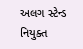અલગ સ્ટેન્ડ નિયુક્ત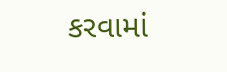કરવામાં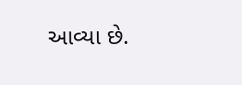આવ્યા છે.